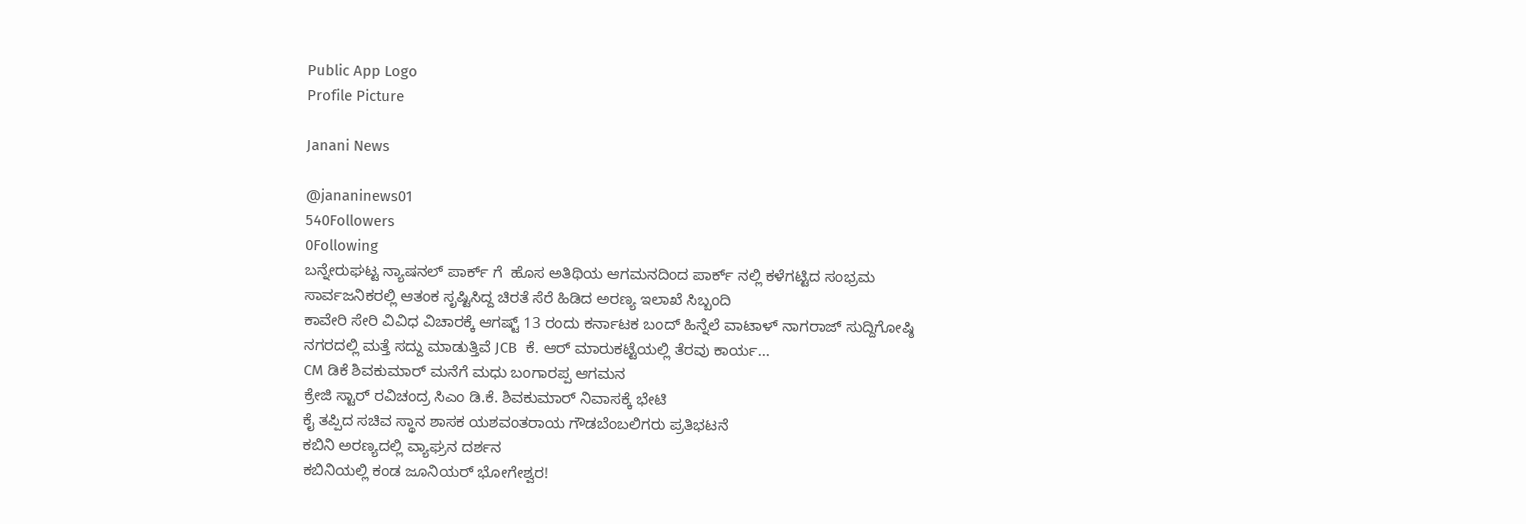Public App Logo
Profile Picture

Janani News

@jananinews01
540Followers
0Following
ಬನ್ನೇರುಘಟ್ಟ ನ್ಯಾಷನಲ್ ಪಾರ್ಕ್ ಗೆ  ಹೊಸ ಅತಿಥಿಯ ಆಗಮನದಿಂದ ಪಾರ್ಕ್ ನಲ್ಲಿ ಕಳೆಗಟ್ಟಿದ ಸಂಭ್ರಮ
ಸಾರ್ವಜನಿಕರಲ್ಲಿ ಆತಂಕ ಸೃಷ್ಟಿಸಿದ್ದ ಚಿರತೆ ಸೆರೆ ಹಿಡಿದ ಅರಣ್ಯ ಇಲಾಖೆ ಸಿಬ್ಬಂದಿ
ಕಾವೇರಿ ಸೇರಿ ವಿವಿಧ ವಿಚಾರಕ್ಕೆ ಆಗಷ್ಟ್ 13 ರಂದು ಕರ್ನಾಟಕ ಬಂದ್ ಹಿನ್ನೆಲೆ ವಾಟಾಳ್ ನಾಗರಾಜ್ ಸುದ್ದಿಗೋಷ್ಠಿ
ನಗರದಲ್ಲಿ ಮತ್ತೆ ಸದ್ದು ಮಾಡುತ್ತಿವೆ JCB  ಕೆ. ಆರ್ ಮಾರುಕಟ್ಟೆಯಲ್ಲಿ ತೆರವು ಕಾರ್ಯ...
CM ಡಿಕೆ ಶಿವಕುಮಾರ್ ಮನೆಗೆ ಮಧು ಬಂಗಾರಪ್ಪ ಆಗಮನ
ಕ್ರೇಜಿ ಸ್ಟಾರ್ ರವಿಚಂದ್ರ ಸಿಎಂ ಡಿ.ಕೆ. ಶಿವಕುಮಾರ್ ನಿವಾಸಕ್ಕೆ ಭೇಟಿ
ಕೈ ತಪ್ಪಿದ ಸಚಿವ ಸ್ಥಾನ ಶಾಸಕ ಯಶವಂತರಾಯ ಗೌಡಬೆಂಬಲಿಗರು ಪ್ರತಿಭಟನೆ
ಕಬಿನಿ ಅರಣ್ಯದಲ್ಲಿ ವ್ಯಾಘ್ರನ ದರ್ಶನ
ಕಬಿನಿಯಲ್ಲಿ ಕಂಡ ಜೂನಿಯರ್ ಭೋಗೇಶ್ವರ!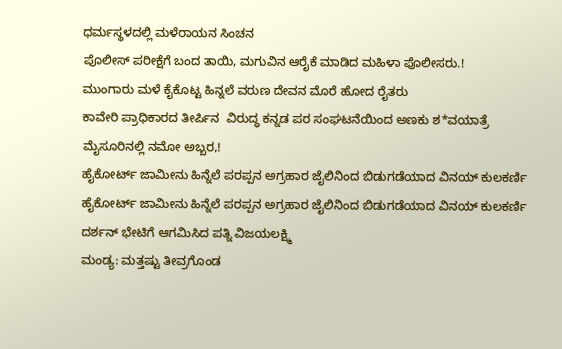ಧರ್ಮಸ್ಥಳದಲ್ಲಿ ಮಳೆರಾಯನ ಸಿಂಚನ
ಪೊಲೀಸ್ ಪರೀಕ್ಷೆಗೆ ಬಂದ ತಾಯಿ, ಮಗುವಿನ ಆರೈಕೆ ಮಾಡಿದ ಮಹಿಳಾ ಪೊಲೀಸರು.!
ಮುಂಗಾರು ಮಳೆ ಕೈಕೊಟ್ಟ ಹಿನ್ನಲೆ ವರುಣ ದೇವನ ಮೊರೆ ಹೋದ ರೈತರು
ಕಾವೇರಿ ಪ್ರಾಧಿಕಾರದ ತೀರ್ಪಿನ  ವಿರುದ್ಧ ಕನ್ನಡ ಪರ ಸಂಘಟನೆಯಿಂದ ಅಣಕು ಶ*ವಯಾತ್ರೆ
ಮೈಸೂರಿನಲ್ಲಿ ನಮೋ ಅಬ್ಬರ,!
ಹೈಕೋರ್ಟ್ ಜಾಮೀನು ಹಿನ್ನೆಲೆ ಪರಪ್ಪನ ಅಗ್ರಹಾರ ಜೈಲಿನಿಂದ ಬಿಡುಗಡೆಯಾದ ವಿನಯ್ ಕುಲಕರ್ಣಿ
ಹೈಕೋರ್ಟ್ ಜಾಮೀನು ಹಿನ್ನೆಲೆ ಪರಪ್ಪನ ಅಗ್ರಹಾರ ಜೈಲಿನಿಂದ ಬಿಡುಗಡೆಯಾದ ವಿನಯ್ ಕುಲಕರ್ಣಿ
ದರ್ಶನ್ ಭೇಟಿಗೆ ಆಗಮಿಸಿದ ಪತ್ನಿ ವಿಜಯಲಕ್ಷ್ಮಿ
ಮಂಡ್ಯ: ಮತ್ತಷ್ಟು ತೀವ್ರಗೊಂಡ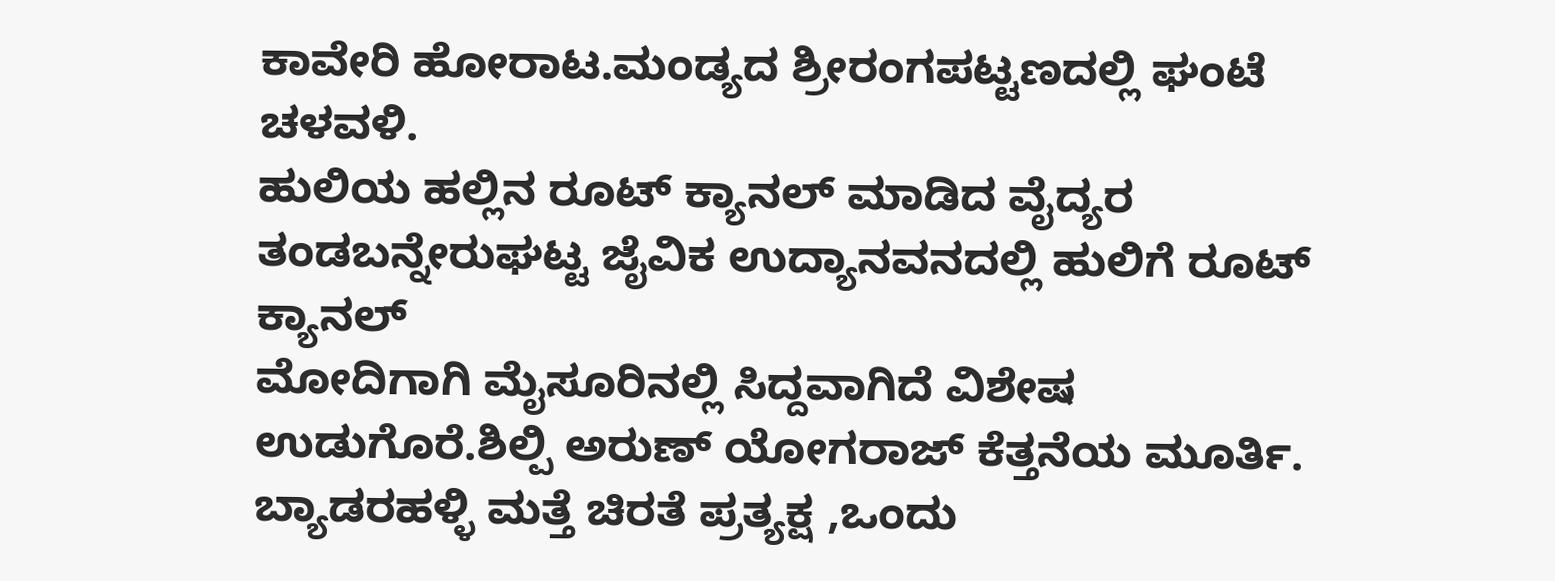ಕಾವೇರಿ ಹೋರಾಟ.ಮಂಡ್ಯದ ಶ್ರೀರಂಗಪಟ್ಟಣದಲ್ಲಿ ಘಂಟೆ ಚಳವಳಿ.
ಹುಲಿಯ ಹಲ್ಲಿನ ರೂಟ್ ಕ್ಯಾನಲ್ ಮಾಡಿದ ವೈದ್ಯರ ತಂಡಬನ್ನೇರುಘಟ್ಟ ಜೈವಿಕ ಉದ್ಯಾನವನದಲ್ಲಿ ಹುಲಿಗೆ ರೂಟ್ ಕ್ಯಾನಲ್
ಮೋದಿಗಾಗಿ ಮೈಸೂರಿನಲ್ಲಿ ಸಿದ್ದವಾಗಿದೆ ವಿಶೇಷ ಉಡುಗೊರೆ.ಶಿಲ್ಪಿ ಅರುಣ್ ಯೋಗರಾಜ್ ಕೆತ್ತನೆಯ ಮೂರ್ತಿ.
ಬ್ಯಾಡರಹಳ್ಳಿ ಮತ್ತೆ ಚಿರತೆ ಪ್ರತ್ಯಕ್ಷ ,ಒಂದು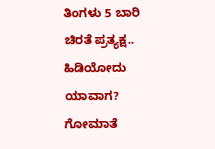ತಿಂಗಳು 5 ಬಾರಿ ಚಿರತೆ ಪ್ರತ್ಯಕ್ಷ.. ಹಿಡಿಯೋದು ಯಾವಾಗ?
ಗೋಮಾತೆ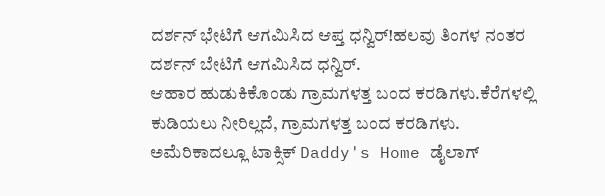ದರ್ಶನ್ ಭೇಟಿಗೆ ಆಗಮಿಸಿದ ಆಪ್ತ ಧನ್ವಿರ್!ಹಲವು ತಿಂಗಳ ನಂತರ  ದರ್ಶನ್ ಬೇಟಿಗೆ ಆಗಮಿಸಿದ ಧನ್ವಿರ್.
ಆಹಾರ ಹುಡುಕಿಕೊಂಡು ಗ್ರಾಮಗಳತ್ತ ಬಂದ ಕರಡಿಗಳು.ಕೆರೆಗಳಲ್ಲಿ‌ ಕುಡಿಯಲು ನೀರಿಲ್ಲದೆ, ಗ್ರಾಮಗಳತ್ತ ಬಂದ ಕರಡಿಗಳು.
ಅಮೆರಿಕಾದಲ್ಲೂ ಟಾಕ್ಸಿಕ್ Daddy's Home ಡೈಲಾಗ್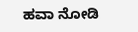ಹವಾ ನೋಡಿ